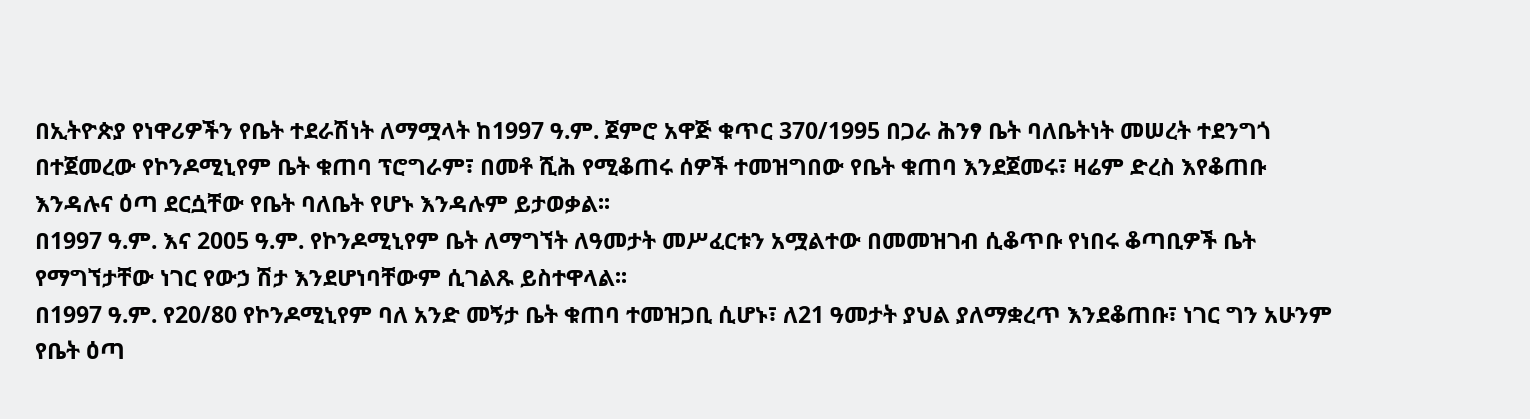በኢትዮጵያ የነዋሪዎችን የቤት ተደራሽነት ለማሟላት ከ1997 ዓ.ም. ጀምሮ አዋጅ ቁጥር 370/1995 በጋራ ሕንፃ ቤት ባለቤትነት መሠረት ተደንግጎ በተጀመረው የኮንዶሚኒየም ቤት ቁጠባ ፕሮግራም፣ በመቶ ሺሕ የሚቆጠሩ ሰዎች ተመዝግበው የቤት ቁጠባ እንደጀመሩ፣ ዛሬም ድረስ እየቆጠቡ እንዳሉና ዕጣ ደርሷቸው የቤት ባለቤት የሆኑ እንዳሉም ይታወቃል፡፡
በ1997 ዓ.ም. እና 2005 ዓ.ም. የኮንዶሚኒየም ቤት ለማግኘት ለዓመታት መሥፈርቱን አሟልተው በመመዝገብ ሲቆጥቡ የነበሩ ቆጣቢዎች ቤት የማግኘታቸው ነገር የውኃ ሽታ እንደሆነባቸውም ሲገልጹ ይስተዋላል፡፡
በ1997 ዓ.ም. የ20/80 የኮንዶሚኒየም ባለ አንድ መኝታ ቤት ቁጠባ ተመዝጋቢ ሲሆኑ፣ ለ21 ዓመታት ያህል ያለማቋረጥ እንደቆጠቡ፣ ነገር ግን አሁንም የቤት ዕጣ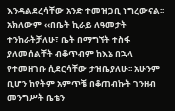እንዳልደረሳቸው አንድ ተመዝጋቢ ነግረውናል፡፡
አክለውም ‹‹በቤት ኪራይ ለዓመታት ተንከራትቻለሁ፣ ቤት በማግኘት ተስፋ ያለመሰልቸት ብቆጥብም ከእኔ በኋላ የተመዘገቡ ሲደርሳቸው ታዝቤያለሁ፡፡ አሁንም ቢሆን ከየትም አምጥቼ በቆጠብኩት ገንዘብ መንግሥት ቤቴን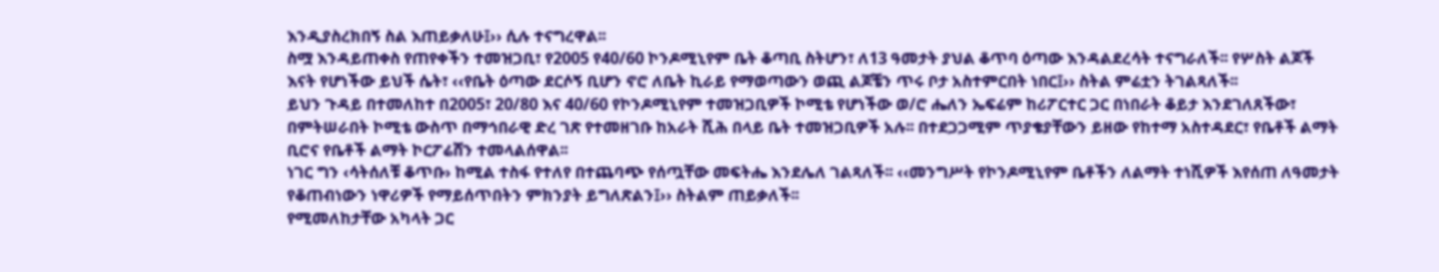እንዲያስረክበኝ ስል እጠይቃለሁ፤›› ሲሉ ተናግረዋል፡፡
ስሟ እንዳይጠቀስ የጠየቀችን ተመዝጋቢ፣ የ2005 የ40/60 ኮንዶሚኒየም ቤት ቆጣቢ ስትሆን፣ ለ13 ዓመታት ያህል ቆጥባ ዕጣው እንዳልደረሳት ተናግራለች፡፡ የሦስት ልጆች እናት የሆነችው ይህች ሴት፣ ‹‹የቤት ዕጣው ደርሶኝ ቢሆን ኖሮ ለቤት ኪራይ የማወጣውን ወጪ ልጆቼን ጥሩ ቦታ አስተምርበት ነበር፤›› ስትል ምሬቷን ትገልጻለች፡፡
ይህን ጉዳይ በተመለከተ በ2005፣ 20/80 እና 40/60 የኮንዶሚኒየም ተመዝጋቢዎች ኮሚቴ የሆነችው ወ/ሮ ሔለን ኤፍሬም ከሪፖርተር ጋር በነበራት ቆይታ እንደገለጸችው፣ በምትሠራበት ኮሚቴ ውስጥ በማኅበራዊ ድረ ገጽ የተመዘገቡ ከአራት ሺሕ በላይ ቤት ተመዝጋቢዎች አሉ፡፡ በተደጋጋሚም ጥያቄያቸውን ይዘው የከተማ አስተዳደር፣ የቤቶች ልማት ቢሮና የቤቶች ልማት ኮርፖሬሸን ተመላልሰዋል፡፡
ነገር ግን ‹ሳትሰለቹ ቆጥቡ› ከሚል ተስፋ የተለየ በተጨባጭ የሰጧቸው መፍትሔ እንደሌለ ገልጻለች፡፡ ‹‹መንግሥት የኮንዶሚኒየም ቤቶችን ለልማት ተነሺዎች እየሰጠ ለዓመታት የቆጠብነውን ነዋሪዎች የማይሰጥበትን ምክንያት ይግለጽልን፤›› ስትልም ጠይቃለች፡፡
የሚመለከታቸው አካላት ጋር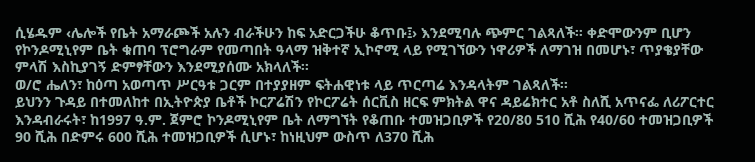ሲሄዱም ‹ሌሎች የቤት አማራጮች አሉን ብራችሁን ከፍ አድርጋችሁ ቆጥቡ፤› እንደሚባሉ ጭምር ገልጻለች፡፡ ቀድሞውንም ቢሆን የኮንዶሚኒየም ቤት ቁጠባ ፕሮግራም የመጣበት ዓላማ ዝቅተኛ ኢኮኖሚ ላይ የሚገኘውን ነዋሪዎች ለማገዝ በመሆኑ፣ ጥያቄያቸው ምላሽ እስኪያገኝ ድምፃቸውን እንደሚያሰሙ አክላለች፡፡
ወ/ሮ ሔለን፣ ከዕጣ አወጣጥ ሥርዓቱ ጋርም በተያያዘም ፍትሐዊነቱ ላይ ጥርጣሬ እንዳላትም ገልጻለች፡፡
ይህንን ጉዳይ በተመለከተ በኢትዮጵያ ቤቶች ኮርፖሬሽን የኮርፖሬት ሰርቪስ ዘርፍ ምክትል ዋና ዳይሬክተር አቶ ስለሺ አጥናፌ ለሪፖርተር እንዳብራሩት፣ ከ1997 ዓ.ም. ጀምሮ ኮንዶሚኒየም ቤት ለማግኘት የቆጠቡ ተመዝጋቢዎች የ20/80 510 ሺሕ የ40/60 ተመዝጋቢዎች 90 ሺሕ በድምሩ 600 ሺሕ ተመዝጋቢዎች ሲሆኑ፣ ከነዚህም ውስጥ ለ370 ሺሕ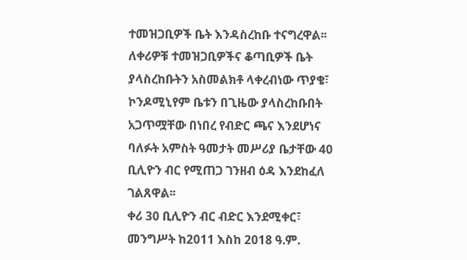ተመዝጋቢዎች ቤት እንዳስረከቡ ተናግረዋል፡፡
ለቀሪዎቹ ተመዝጋቢዎችና ቆጣቢዎች ቤት ያላስረከቡትን አስመልክቶ ላቀረብነው ጥያቄ፣ ኮንዶሚኒየም ቤቱን በጊዜው ያላስረከቡበት አጋጥሟቸው በነበረ የብድር ጫና እንደሆነና ባለፉት አምስት ዓመታት መሥሪያ ቤታቸው 40 ቢሊዮን ብር የሚጠጋ ገንዘብ ዕዳ እንደከፈለ ገልጸዋል፡፡
ቀሪ 30 ቢሊዮን ብር ብድር እንደሚቀር፣ መንግሥት ከ2011 እስከ 2018 ዓ.ም.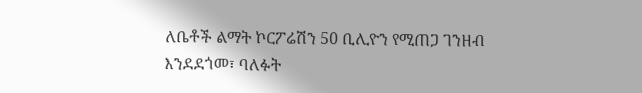ለቤቶች ልማት ኮርፖሬሽን 50 ቢሊዮን የሚጠጋ ገንዘብ እንደደጎመ፣ ባለፉት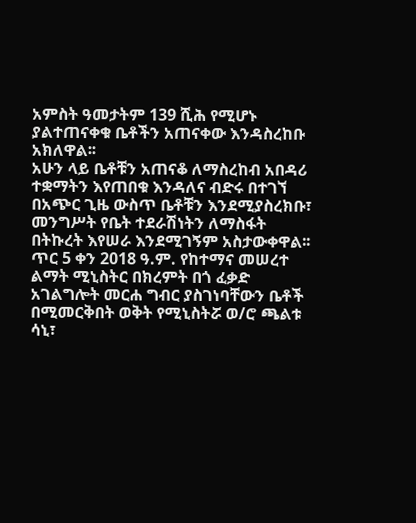አምስት ዓመታትም 139 ሺሕ የሚሆኑ ያልተጠናቀቁ ቤቶችን አጠናቀው እንዳስረከቡ አክለዋል፡፡
አሁን ላይ ቤቶቹን አጠናቆ ለማስረከብ አበዳሪ ተቋማትን እየጠበቁ እንዳለና ብድሩ በተገኘ በአጭር ጊዜ ውስጥ ቤቶቹን እንደሚያስረክቡ፣ መንግሥት የቤት ተደራሽነትን ለማስፋት በትኩረት እየሠራ እንደሚገኝም አስታውቀዋል፡፡
ጥር 5 ቀን 2018 ዓ.ም. የከተማና መሠረተ ልማት ሚኒስትር በክረምት በጎ ፈቃድ አገልግሎት መርሐ ግብር ያስገነባቸውን ቤቶች በሚመርቅበት ወቅት የሚኒስትሯ ወ/ሮ ጫልቱ ሳኒ፣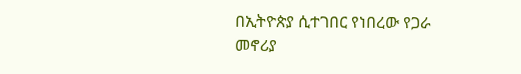በኢትዮጵያ ሲተገበር የነበረው የጋራ መኖሪያ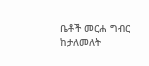ቤቶች መርሐ ግብር ከታለመለት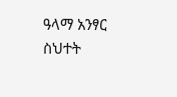ዓላማ አንፃር ስህተት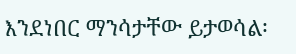እንደነበር ማንሳታቸው ይታወሳል፡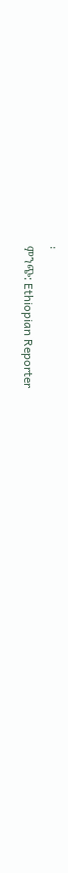፡
ምንጭ: Ethiopian Reporter